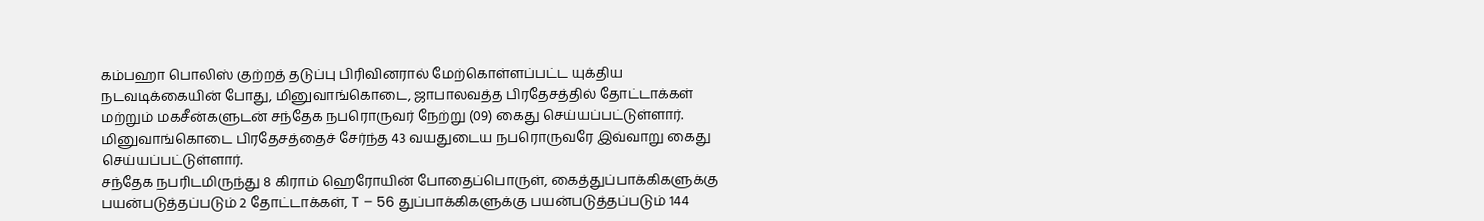கம்பஹா பொலிஸ் குற்றத் தடுப்பு பிரிவினரால் மேற்கொள்ளப்பட்ட யுக்திய நடவடிக்கையின் போது, மினுவாங்கொடை, ஜாபாலவத்த பிரதேசத்தில் தோட்டாக்கள் மற்றும் மகசீன்களுடன் சந்தேக நபரொருவர் நேற்று (09) கைது செய்யப்பட்டுள்ளார்.
மினுவாங்கொடை பிரதேசத்தைச் சேர்ந்த 43 வயதுடைய நபரொருவரே இவ்வாறு கைது செய்யப்பட்டுள்ளார்.
சந்தேக நபரிடமிருந்து 8 கிராம் ஹெரோயின் போதைப்பொருள், கைத்துப்பாக்கிகளுக்கு பயன்படுத்தப்படும் 2 தோட்டாக்கள், T – 56 துப்பாக்கிகளுக்கு பயன்படுத்தப்படும் 144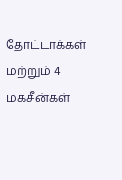தோட்டாக்கள் மற்றும் 4 மகசீன்கள்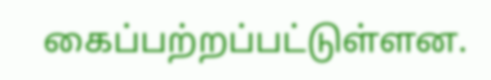கைப்பற்றப்பட்டுள்ளன.